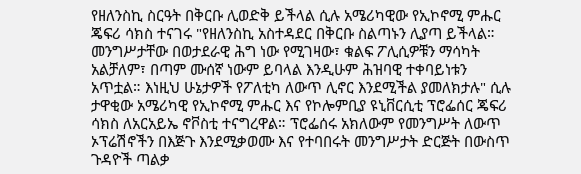የዘለንስኪ ስርዓት በቅርቡ ሊወድቅ ይችላል ሲሉ አሜሪካዊው የኢኮኖሚ ምሑር ጄፍሪ ሳክስ ተናገሩ "የዘለንስኪ አስተዳደር በቅርቡ ስልጣኑን ሊያጣ ይችላል። መንግሥታቸው በወታደራዊ ሕግ ነው የሚገዛው፣ ቁልፍ ፖሊሲዎቹን ማሳካት አልቻለም፣ በጣም ሙሰኛ ነውም ይባላል እንዲሁም ሕዝባዊ ተቀባይነቱን አጥቷል። እነዚህ ሁኔታዎች የፖለቲካ ለውጥ ሊኖር እንደሚችል ያመለክታሉ" ሲሉ ታዋቂው አሜሪካዊ የኢኮኖሚ ምሑር እና የኮሎምቢያ ዩኒቨርሲቲ ፕሮፌሰር ጄፍሪ ሳክስ ለአርአይኤ ኖቮስቲ ተናግረዋል። ፕሮፌሰሩ አክለውም የመንግሥት ለውጥ ኦፕሬሽኖችን በእጅጉ እንደሚቃወሙ እና የተባበሩት መንግሥታት ድርጅት በውስጥ ጉዳዮች ጣልቃ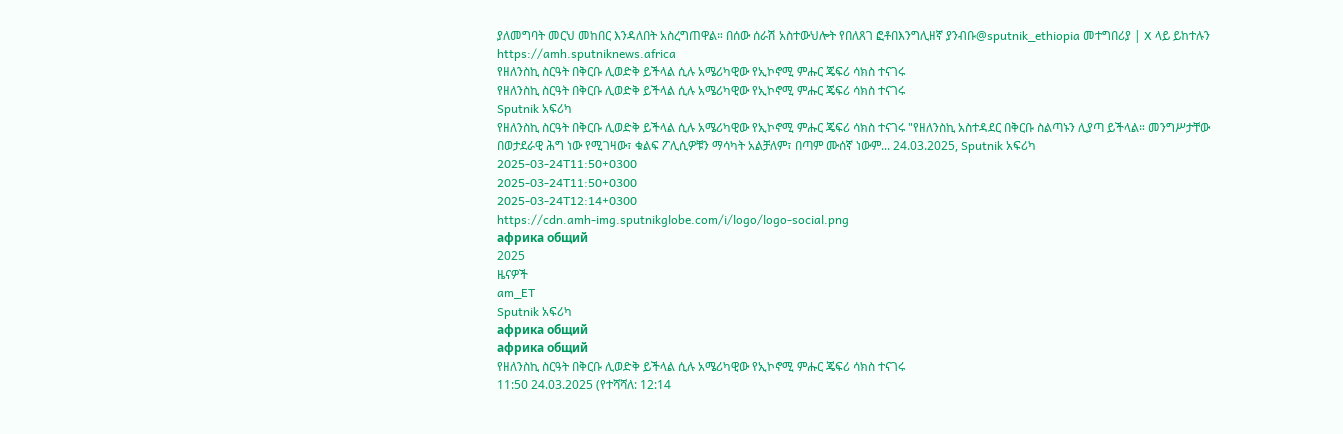ያለመግባት መርህ መከበር እንዳለበት አስረግጠዋል። በሰው ሰራሽ አስተውህሎት የበለጸገ ፎቶበእንግሊዘኛ ያንብቡ@sputnik_ethiopia መተግበሪያ | X ላይ ይከተሉን
https://amh.sputniknews.africa
የዘለንስኪ ስርዓት በቅርቡ ሊወድቅ ይችላል ሲሉ አሜሪካዊው የኢኮኖሚ ምሑር ጄፍሪ ሳክስ ተናገሩ
የዘለንስኪ ስርዓት በቅርቡ ሊወድቅ ይችላል ሲሉ አሜሪካዊው የኢኮኖሚ ምሑር ጄፍሪ ሳክስ ተናገሩ
Sputnik አፍሪካ
የዘለንስኪ ስርዓት በቅርቡ ሊወድቅ ይችላል ሲሉ አሜሪካዊው የኢኮኖሚ ምሑር ጄፍሪ ሳክስ ተናገሩ "የዘለንስኪ አስተዳደር በቅርቡ ስልጣኑን ሊያጣ ይችላል። መንግሥታቸው በወታደራዊ ሕግ ነው የሚገዛው፣ ቁልፍ ፖሊሲዎቹን ማሳካት አልቻለም፣ በጣም ሙሰኛ ነውም... 24.03.2025, Sputnik አፍሪካ
2025-03-24T11:50+0300
2025-03-24T11:50+0300
2025-03-24T12:14+0300
https://cdn.amh-img.sputnikglobe.com/i/logo/logo-social.png
африка общий
2025
ዜናዎች
am_ET
Sputnik አፍሪካ
африка общий
африка общий
የዘለንስኪ ስርዓት በቅርቡ ሊወድቅ ይችላል ሲሉ አሜሪካዊው የኢኮኖሚ ምሑር ጄፍሪ ሳክስ ተናገሩ
11:50 24.03.2025 (የተሻሻለ: 12:14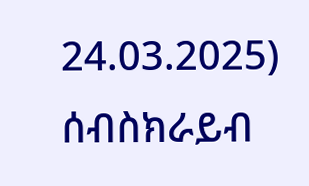24.03.2025)
ሰብስክራይብ